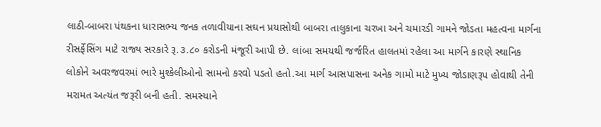લાઠી-બાબરા પંથકના ધારાસભ્ય જનક તળાવીયાના સઘન પ્રયાસોથી બાબરા તાલુકાના ચરખા અને ચમારડી ગામને જોડતા મહત્વના માર્ગના રીસર્ફેસિંગ માટે રાજ્ય સરકારે રૂ.૩.૮૦ કરોડની મંજૂરી આપી છે. લાંબા સમયથી જર્જરિત હાલતમાં રહેલા આ માર્ગને કારણે સ્થાનિક લોકોને અવરજવરમાં ભારે મુશ્કેલીઓનો સામનો કરવો પડતો હતો.આ માર્ગ આસપાસના અનેક ગામો માટે મુખ્ય જોડાણરૂપ હોવાથી તેની મરામત અત્યંત જરૂરી બની હતી. સમસ્યાને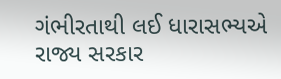ગંભીરતાથી લઈ ધારાસભ્યએ રાજ્ય સરકાર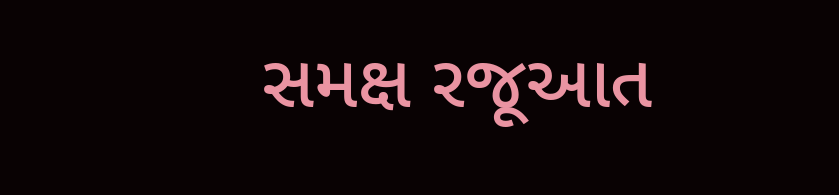સમક્ષ રજૂઆત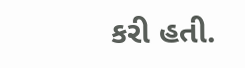કરી હતી.